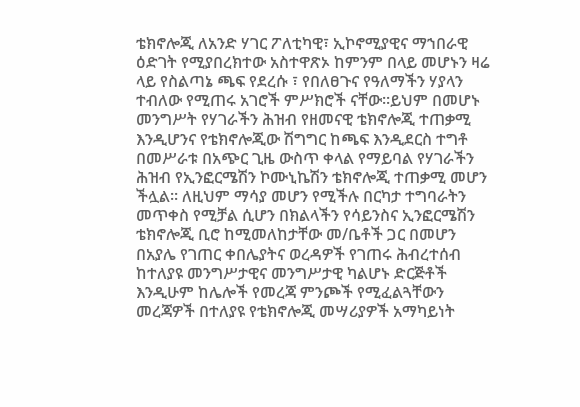ቴክኖሎጂ ለአንድ ሃገር ፖለቲካዊ፣ ኢኮኖሚያዊና ማኀበራዊ ዕድገት የሚያበረክተው አስተዋጽኦ ከምንም በላይ መሆኑን ዛሬ ላይ የስልጣኔ ጫፍ የደረሱ ፣ የበለፀጉና የዓለማችን ሃያላን ተብለው የሚጠሩ አገሮች ምሥክሮች ናቸው፡፡ይህም በመሆኑ መንግሥት የሃገራችን ሕዝብ የዘመናዊ ቴክኖሎጂ ተጠቃሚ እንዲሆንና የቴክኖሎጂው ሽግግር ከጫፍ እንዲደርስ ተግቶ በመሥራቱ በአጭር ጊዜ ውስጥ ቀላል የማይባል የሃገራችን ሕዝብ የኢንፎርሜሽን ኮሙኒኬሽን ቴክኖሎጂ ተጠቃሚ መሆን ችሏል፡፡ ለዚህም ማሳያ መሆን የሚችሉ በርካታ ተግባራትን መጥቀስ የሚቻል ሲሆን በክልላችን የሳይንስና ኢንፎርሜሽን ቴክኖሎጂ ቢሮ ከሚመለከታቸው መ/ቤቶች ጋር በመሆን በአያሌ የገጠር ቀበሌያትና ወረዳዎች የገጠሩ ሕብረተሰብ ከተለያዩ መንግሥታዊና መንግሥታዊ ካልሆኑ ድርጅቶች እንዲሁም ከሌሎች የመረጃ ምንጮች የሚፈልጓቸውን መረጃዎች በተለያዩ የቴክኖሎጂ መሣሪያዎች አማካይነት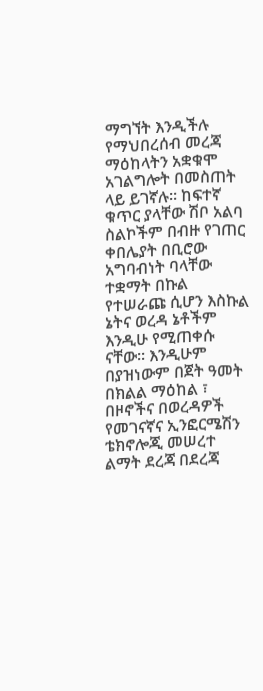ማግኘት እንዲችሉ የማህበረሰብ መረጃ ማዕከላትን አቋቁሞ አገልግሎት በመስጠት ላይ ይገኛሉ፡፡ ከፍተኛ ቁጥር ያላቸው ሽቦ አልባ ስልኮችም በብዙ የገጠር ቀበሌያት በቢሮው አግባብነት ባላቸው ተቋማት በኩል የተሠራጩ ሲሆን እስኩል ኔትና ወረዳ ኔቶችም እንዲሁ የሚጠቀሱ ናቸው፡፡ እንዲሁም በያዝነውም በጀት ዓመት በክልል ማዕከል ፣ በዞኖችና በወረዳዎች የመገናኛና ኢንፎርሜሽን ቴክኖሎጂ መሠረተ ልማት ደረጃ በደረጃ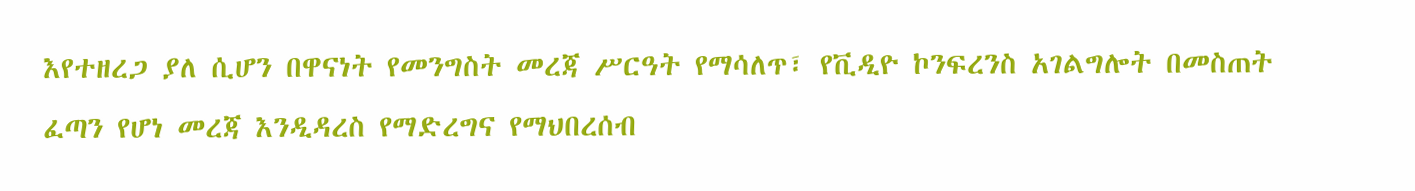እየተዘረጋ ያለ ሲሆን በዋናነት የመንግስት መረጃ ሥርዓት የማሳለጥ፣ የቪዲዮ ኮንፍረንስ አገልግሎት በመስጠት ፈጣን የሆነ መረጃ እንዲዳረስ የማድረግና የማህበረሰብ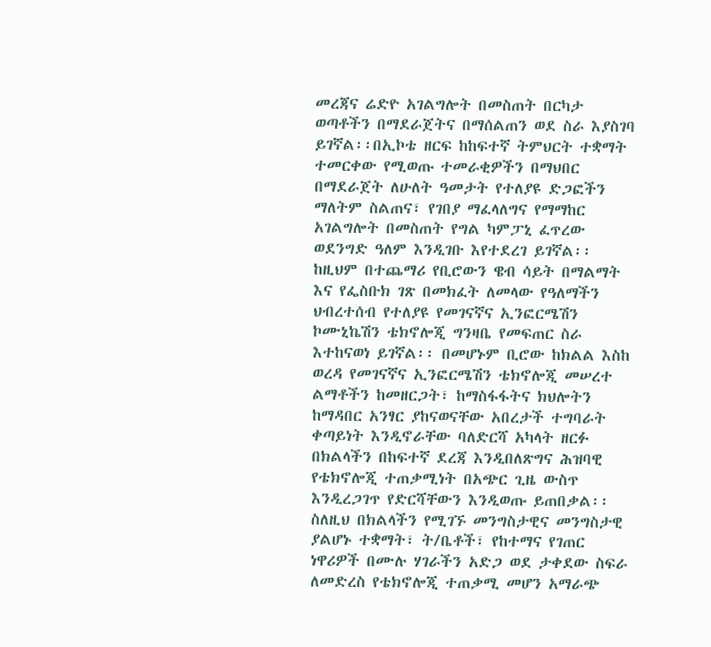መረጃና ሬድዮ አገልግሎት በመስጠት በርካታ ወጣቶችን በማደራጀትና በማሰልጠን ወደ ስራ እያስገባ ይገኛል፡፡በኢኮቴ ዘርፍ ከከፍተኛ ትምህርት ተቋማት ተመርቀው የሚወጡ ተመራቂዎችን በማህበር በማደራጀት ለሁለት ዓመታት የተለያዩ ድጋፎችን ማለትም ስልጠና፣ የገበያ ማፈላለግና የማማከር አገልግሎት በመስጠት የግል ካምፓኒ ፈጥረው ወደንግድ ዓለም እንዲገቡ እየተደረገ ይገኛል፡፡ ከዚህም በተጨማሪ የቢሮውን ዌብ ሳይት በማልማት እና የፌስቡክ ገጽ በመክፈት ለመላው የዓለማችን ህብረተሰብ የተለያዩ የመገናኛና ኢንፎርሜሽን ኮሙኒኬሽን ቴክኖሎጂ ግንዛቤ የመፍጠር ስራ እተከናወነ ይገኛል፡፡ በመሆኑም ቢሮው ከክልል እስከ ወረዳ የመገናኛና ኢንፎርሜሽን ቴክኖሎጂ መሠረተ ልማቶችን ከመዘርጋት፣ ከማስፋፋትና ክህሎትን ከማዳበር አንፃር ያከናወናቸው አበረታች ተግባራት ቀጣይነት እንዲኖራቸው ባለድርሻ አካላት ዘርፉ በክልላችን በከፍተኛ ደረጃ እንዲበለጽግና ሕዝባዊ የቴክኖሎጂ ተጠቃሚነት በአጭር ጊዜ ውስጥ እንዲረጋገጥ የድርሻቸውን እንዲወጡ ይጠበቃል፡፡
ስለዚህ በክልላችን የሚገኙ መንግስታዊና መንግስታዊ ያልሆኑ ተቋማት፣ ት/ቤቶች፣ የከተማና የገጠር ነዋሪዎች በሙሉ ሃገራችን አድጋ ወደ ታቀደው ስፍራ ለመድረስ የቴክኖሎጂ ተጠቃሚ መሆን አማራጭ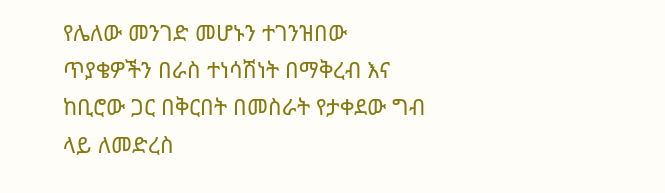የሌለው መንገድ መሆኑን ተገንዝበው ጥያቄዎችን በራስ ተነሳሽነት በማቅረብ እና ከቢሮው ጋር በቅርበት በመስራት የታቀደው ግብ ላይ ለመድረስ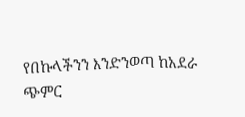የበኩላችንን እንድንወጣ ከአደራ ጭምር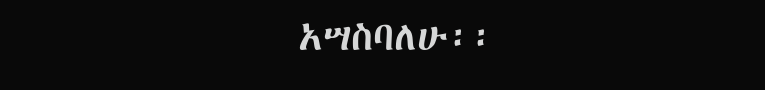አሣስባለሁ፡፡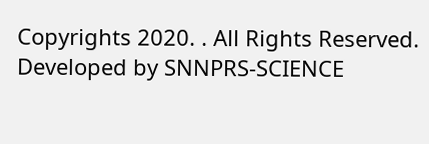Copyrights 2020. . All Rights Reserved.
Developed by SNNPRS-SCIENCE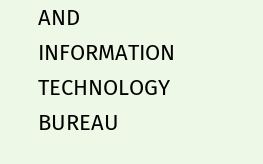AND INFORMATION TECHNOLOGY BUREAU